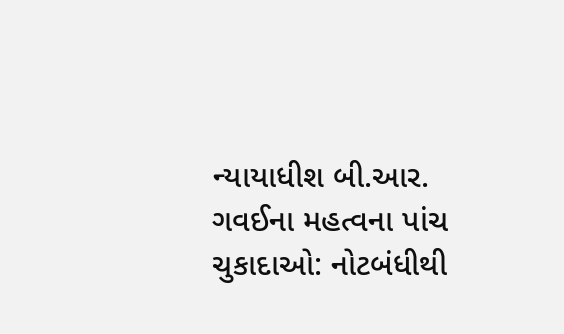ન્યાયાધીશ બી.આર. ગવઈના મહત્વના પાંચ ચુકાદાઓ: નોટબંધીથી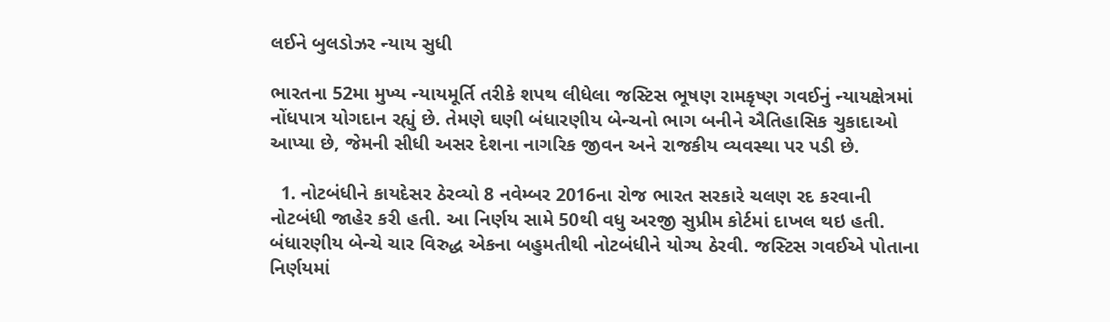લઈને બુલડોઝર ન્યાય સુધી

ભારતના 52મા મુખ્ય ન્યાયમૂર્તિ તરીકે શપથ લીધેલા જસ્ટિસ ભૂષણ રામકૃષ્ણ ગવઈનું ન્યાયક્ષેત્રમાં નોંધપાત્ર યોગદાન રહ્યું છે. તેમણે ઘણી બંધારણીય બેન્ચનો ભાગ બનીને ઐતિહાસિક ચુકાદાઓ આપ્યા છે, જેમની સીધી અસર દેશના નાગરિક જીવન અને રાજકીય વ્યવસ્થા પર પડી છે.

  1. નોટબંધીને કાયદેસર ઠેરવ્યો 8 નવેમ્બર 2016ના રોજ ભારત સરકારે ચલણ રદ કરવાની નોટબંધી જાહેર કરી હતી. આ નિર્ણય સામે 50થી વધુ અરજી સુપ્રીમ કોર્ટમાં દાખલ થઇ હતી. બંધારણીય બેન્ચે ચાર વિરુદ્ધ એકના બહુમતીથી નોટબંધીને યોગ્ય ઠેરવી. જસ્ટિસ ગવઈએ પોતાના નિર્ણયમાં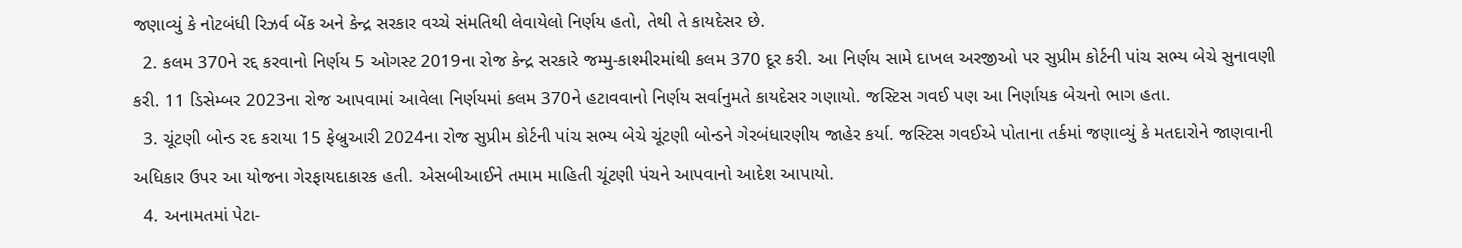જણાવ્યું કે નોટબંધી રિઝર્વ બેંક અને કેન્દ્ર સરકાર વચ્ચે સંમતિથી લેવાયેલો નિર્ણય હતો, તેથી તે કાયદેસર છે.
  2. કલમ 370ને રદ્દ કરવાનો નિર્ણય 5 ઓગસ્ટ 2019ના રોજ કેન્દ્ર સરકારે જમ્મુ-કાશ્મીરમાંથી કલમ 370 દૂર કરી. આ નિર્ણય સામે દાખલ અરજીઓ પર સુપ્રીમ કોર્ટની પાંચ સભ્ય બેચે સુનાવણી કરી. 11 ડિસેમ્બર 2023ના રોજ આપવામાં આવેલા નિર્ણયમાં કલમ 370ને હટાવવાનો નિર્ણય સર્વાનુમતે કાયદેસર ગણાયો. જસ્ટિસ ગવઈ પણ આ નિર્ણાયક બેચનો ભાગ હતા.
  3. ચૂંટણી બોન્ડ રદ કરાયા 15 ફેબ્રુઆરી 2024ના રોજ સુપ્રીમ કોર્ટની પાંચ સભ્ય બેચે ચૂંટણી બોન્ડને ગેરબંધારણીય જાહેર કર્યા. જસ્ટિસ ગવઈએ પોતાના તર્કમાં જણાવ્યું કે મતદારોને જાણવાની અધિકાર ઉપર આ યોજના ગેરફાયદાકારક હતી. એસબીઆઈને તમામ માહિતી ચૂંટણી પંચને આપવાનો આદેશ આપાયો.
  4. અનામતમાં પેટા-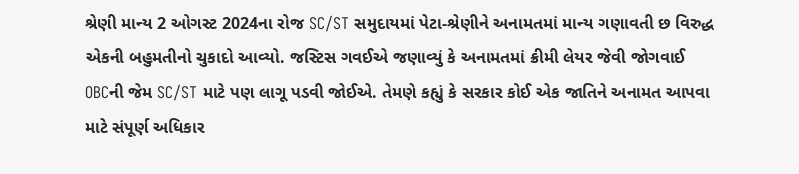શ્રેણી માન્ય 2 ઓગસ્ટ 2024ના રોજ SC/ST સમુદાયમાં પેટા-શ્રેણીને અનામતમાં માન્ય ગણાવતી છ વિરુદ્ધ એકની બહુમતીનો ચુકાદો આવ્યો. જસ્ટિસ ગવઈએ જણાવ્યું કે અનામતમાં ક્રીમી લેયર જેવી જોગવાઈ OBCની જેમ SC/ST માટે પણ લાગૂ પડવી જોઈએ. તેમણે કહ્યું કે સરકાર કોઈ એક જાતિને અનામત આપવા માટે સંપૂર્ણ અધિકાર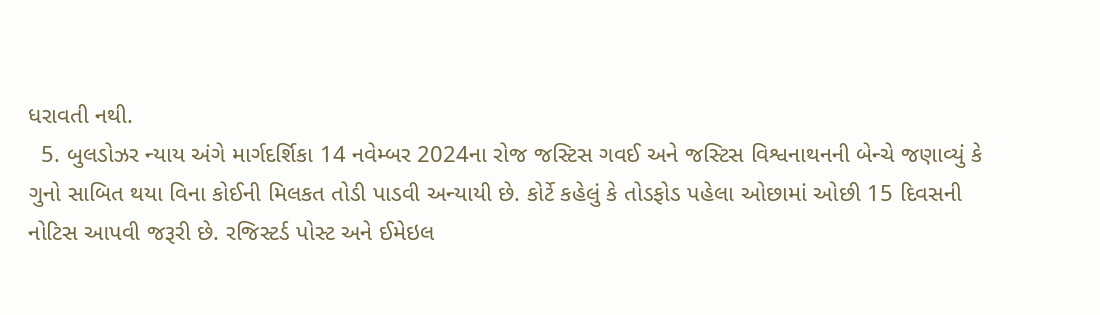ધરાવતી નથી.
  5. બુલડોઝર ન્યાય અંગે માર્ગદર્શિકા 14 નવેમ્બર 2024ના રોજ જસ્ટિસ ગવઈ અને જસ્ટિસ વિશ્વનાથનની બેન્ચે જણાવ્યું કે ગુનો સાબિત થયા વિના કોઈની મિલકત તોડી પાડવી અન્યાયી છે. કોર્ટે કહેલું કે તોડફોડ પહેલા ઓછામાં ઓછી 15 દિવસની નોટિસ આપવી જરૂરી છે. રજિસ્ટર્ડ પોસ્ટ અને ઈમેઇલ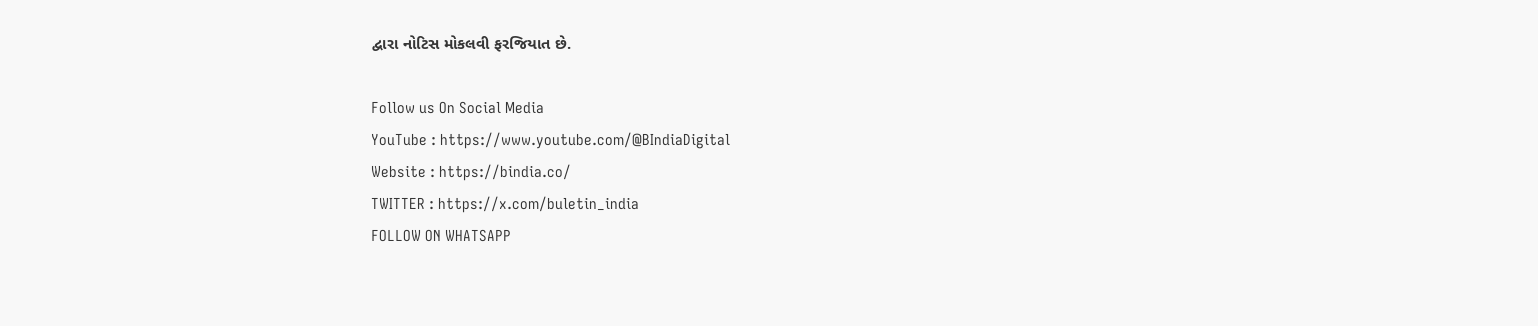દ્વારા નોટિસ મોકલવી ફરજિયાત છે.

Follow us On Social Media
YouTube : https://www.youtube.com/@BIndiaDigital
Website : https://bindia.co/
TWITTER : https://x.com/buletin_india
FOLLOW ON WHATSAPP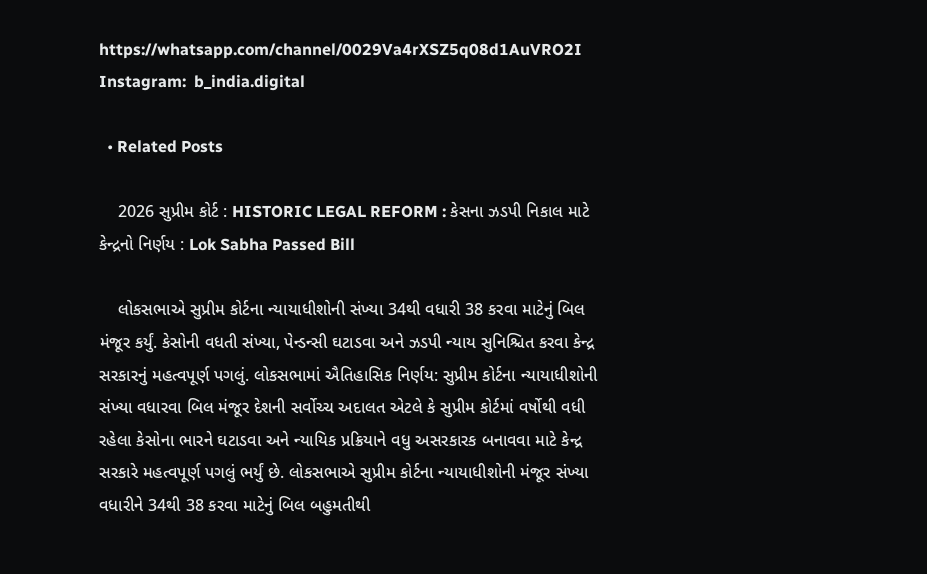https://whatsapp.com/channel/0029Va4rXSZ5q08d1AuVRO2I
Instagram:  b_india.digital

  • Related Posts

    2026 સુપ્રીમ કોર્ટ : HISTORIC LEGAL REFORM : કેસના ઝડપી નિકાલ માટે કેન્દ્રનો નિર્ણય : Lok Sabha Passed Bill

    લોકસભાએ સુપ્રીમ કોર્ટના ન્યાયાધીશોની સંખ્યા 34થી વધારી 38 કરવા માટેનું બિલ મંજૂર કર્યું. કેસોની વધતી સંખ્યા, પેન્ડન્સી ઘટાડવા અને ઝડપી ન્યાય સુનિશ્ચિત કરવા કેન્દ્ર સરકારનું મહત્વપૂર્ણ પગલું. લોકસભામાં ઐતિહાસિક નિર્ણય: સુપ્રીમ કોર્ટના ન્યાયાધીશોની સંખ્યા વધારવા બિલ મંજૂર દેશની સર્વોચ્ચ અદાલત એટલે કે સુપ્રીમ કોર્ટમાં વર્ષોથી વધી રહેલા કેસોના ભારને ઘટાડવા અને ન્યાયિક પ્રક્રિયાને વધુ અસરકારક બનાવવા માટે કેન્દ્ર સરકારે મહત્વપૂર્ણ પગલું ભર્યું છે. લોકસભાએ સુપ્રીમ કોર્ટના ન્યાયાધીશોની મંજૂર સંખ્યા વધારીને 34થી 38 કરવા માટેનું બિલ બહુમતીથી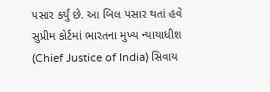પસાર કર્યું છે. આ બિલ પસાર થતાં હવે સુપ્રીમ કોર્ટમાં ભારતના મુખ્ય ન્યાયાધીશ (Chief Justice of India) સિવાય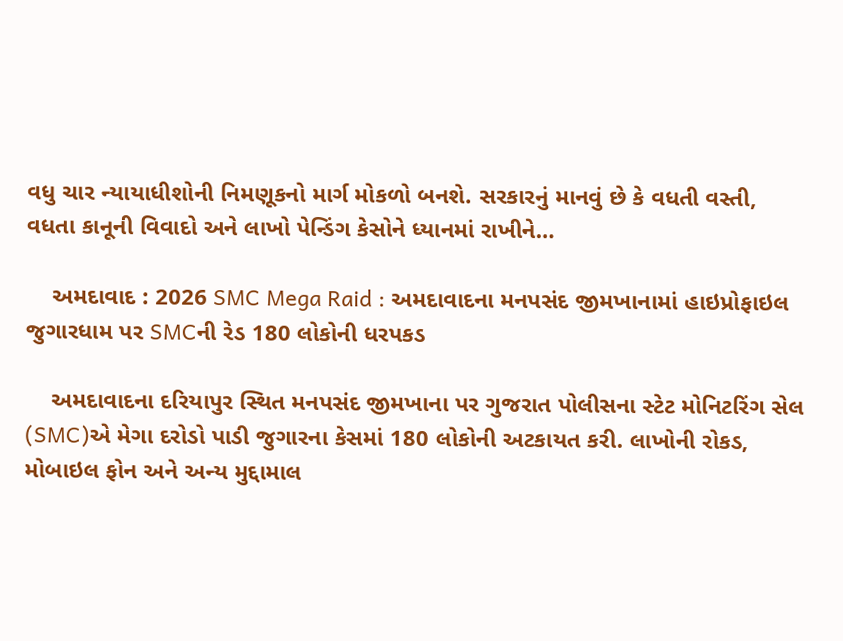વધુ ચાર ન્યાયાધીશોની નિમણૂકનો માર્ગ મોકળો બનશે. સરકારનું માનવું છે કે વધતી વસ્તી, વધતા કાનૂની વિવાદો અને લાખો પેન્ડિંગ કેસોને ધ્યાનમાં રાખીને…

    અમદાવાદ : 2026 SMC Mega Raid : અમદાવાદના મનપસંદ જીમખાનામાં હાઇપ્રોફાઇલ જુગારધામ પર SMCની રેડ 180 લોકોની ધરપકડ

    અમદાવાદના દરિયાપુર સ્થિત મનપસંદ જીમખાના પર ગુજરાત પોલીસના સ્ટેટ મોનિટરિંગ સેલ (SMC)એ મેગા દરોડો પાડી જુગારના કેસમાં 180 લોકોની અટકાયત કરી. લાખોની રોકડ, મોબાઇલ ફોન અને અન્ય મુદ્દામાલ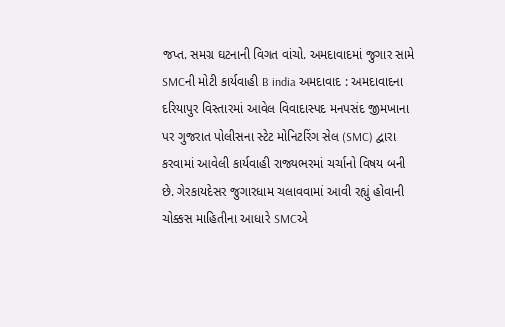જપ્ત. સમગ્ર ઘટનાની વિગત વાંચો. અમદાવાદમાં જુગાર સામે SMCની મોટી કાર્યવાહી B india અમદાવાદ : અમદાવાદના દરિયાપુર વિસ્તારમાં આવેલ વિવાદાસ્પદ મનપસંદ જીમખાના પર ગુજરાત પોલીસના સ્ટેટ મોનિટરિંગ સેલ (SMC) દ્વારા કરવામાં આવેલી કાર્યવાહી રાજ્યભરમાં ચર્ચાનો વિષય બની છે. ગેરકાયદેસર જુગારધામ ચલાવવામાં આવી રહ્યું હોવાની ચોક્કસ માહિતીના આધારે SMCએ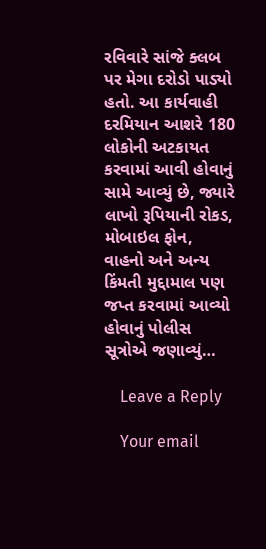રવિવારે સાંજે ક્લબ પર મેગા દરોડો પાડ્યો હતો. આ કાર્યવાહી દરમિયાન આશરે 180 લોકોની અટકાયત કરવામાં આવી હોવાનું સામે આવ્યું છે, જ્યારે લાખો રૂપિયાની રોકડ, મોબાઇલ ફોન, વાહનો અને અન્ય કિંમતી મુદ્દામાલ પણ જપ્ત કરવામાં આવ્યો હોવાનું પોલીસ સૂત્રોએ જણાવ્યું…

    Leave a Reply

    Your email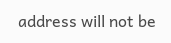address will not be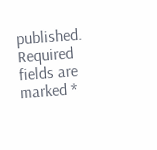published. Required fields are marked *